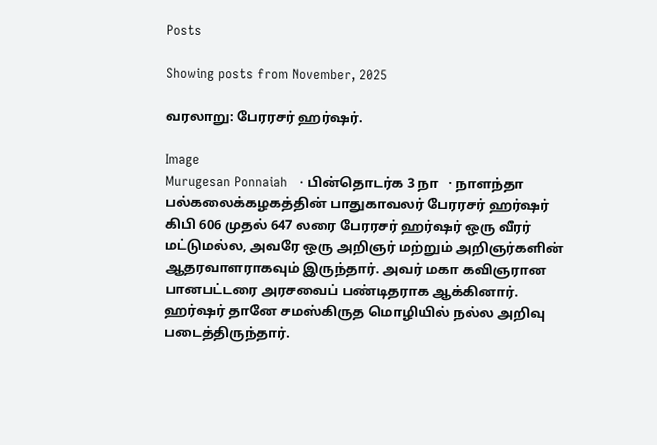Posts

Showing posts from November, 2025

வரலாறு: பேரரசர் ஹர்ஷர்.

Image
Murugesan Ponnaiah   · பின்தொடர்க 3 நா   · நாளந்தா பல்கலைக்கழகத்தின் பாதுகாவலர் பேரரசர் ஹர்ஷர் கிபி 606 முதல் 647 லரை பேரரசர் ஹர்ஷர் ஒரு வீரர் மட்டுமல்ல, அவரே ஒரு அறிஞர் மற்றும் அறிஞர்களின் ஆதரவாளராகவும் இருந்தார். அவர் மகா கவிஞரான பானபட்டரை அரசவைப் பண்டிதராக ஆக்கினார். ஹர்ஷர் தானே சமஸ்கிருத மொழியில் நல்ல அறிவு படைத்திருந்தார்.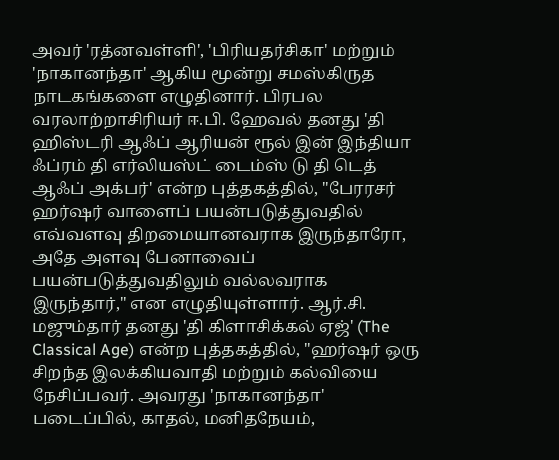அவர் 'ரத்னவள்ளி', 'பிரியதர்சிகா' மற்றும் 'நாகானந்தா' ஆகிய மூன்று சமஸ்கிருத நாடகங்களை எழுதினார். பிரபல வரலாற்றாசிரியர் ஈ.பி. ஹேவல் தனது 'தி ஹிஸ்டரி ஆஃப் ஆரியன் ரூல் இன் இந்தியா ஃப்ரம் தி எர்லியஸ்ட் டைம்ஸ் டு தி டெத் ஆஃப் அக்பர்' என்ற புத்தகத்தில், "பேரரசர் ஹர்ஷர் வாளைப் பயன்படுத்துவதில் எவ்வளவு திறமையானவராக இருந்தாரோ, அதே அளவு பேனாவைப் பயன்படுத்துவதிலும் வல்லவராக இருந்தார்," என எழுதியுள்ளார். ஆர்.சி. மஜும்தார் தனது 'தி கிளாசிக்கல் ஏஜ்' (The Classical Age) என்ற புத்தகத்தில், "ஹர்ஷர் ஒரு சிறந்த இலக்கியவாதி மற்றும் கல்வியை நேசிப்பவர். அவரது 'நாகானந்தா' படைப்பில், காதல், மனிதநேயம்,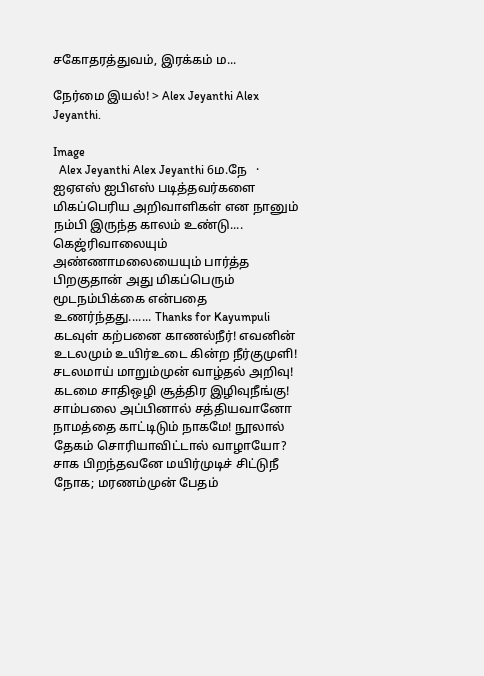சகோதரத்துவம், இரக்கம் ம...

நேர்மை இயல்! > Alex Jeyanthi Alex Jeyanthi.

Image
  Alex Jeyanthi Alex Jeyanthi 6ம.நே   · ஐஏஎஸ் ஐபிஎஸ் படித்தவர்களை மிகப்பெரிய அறிவாளிகள் என நானும் நம்பி இருந்த காலம் உண்டு.... கெஜ்ரிவாலையும் அண்ணாமலையையும் பார்த்த பிறகுதான் அது மிகப்பெரும் மூடநம்பிக்கை என்பதை உணர்ந்தது....... Thanks for Kayumpuli கடவுள் கற்பனை காணல்நீர்! எவனின்  உடலமும் உயிர்உடை கின்ற நீர்குமுளி! சடலமாய் மாறும்முன் வாழ்தல் அறிவு! கடமை சாதிஒழி சூத்திர இழிவுநீங்கு!  சாம்பலை அப்பினால் சத்தியவானோ  நாமத்தை காட்டிடும் நாகமே! நூலால்  தேகம் சொரியாவிட்டால் வாழாயோ? சாக பிறந்தவனே மயிர்முடிச் சிட்டுநீ  நோக; மரணம்முன் பேதம்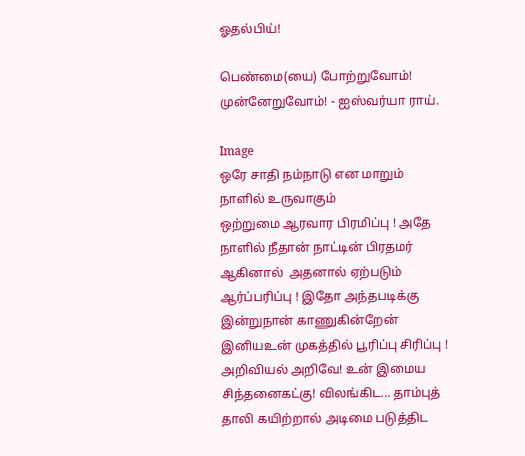ஓதல்பிய்!

பெண்மை(யை) போற்றுவோம்! முன்னேறுவோம்! - ஐஸ்வர்யா ராய்.

Image
ஒரே சாதி நம்நாடு என மாறும் நாளில் உருவாகும்                                           ஒற்றுமை ஆரவார பிரமிப்பு ! அதே நாளில் நீதான் நாட்டின் பிரதமர் ஆகினால்  அதனால் ஏற்படும் ஆர்ப்பரிப்பு ! இதோ அந்தபடிக்கு இன்றுநான் காணுகின்றேன்  இனியஉன் முகத்தில் பூரிப்பு சிரிப்பு ! அறிவியல் அறிவே! உன் இமைய சிந்தனைகட்கு! விலங்கிட... தாம்புத் தாலி கயிற்றால் அடிமை படுத்திட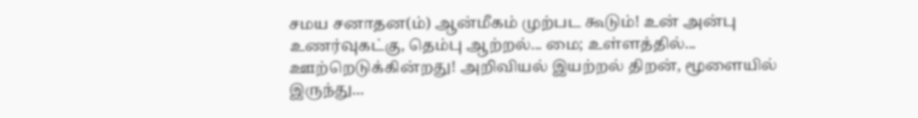சமய சனாதன(ம்) ஆன்மீகம் முற்பட கூடும்! உன் அன்பு உணர்வுகட்கு, தெம்பு ஆற்றல்... மை; உள்ளத்தில்... ஊற்றெடுக்கின்றது! அறிவியல் இயற்றல் திறன், மூளையில் இருந்து...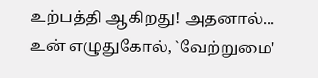உற்பத்தி ஆகிறது! அதனால்... உன் எழுதுகோல், `வேற்றுமை'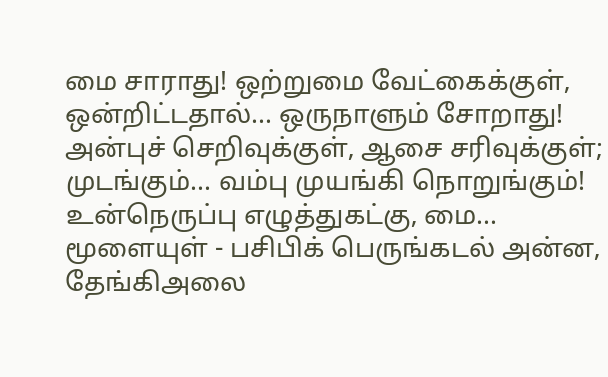மை சாராது! ஒற்றுமை வேட்கைக்குள், ஒன்றிட்டதால்... ஒருநாளும் சோறாது! அன்புச் செறிவுக்குள், ஆசை சரிவுக்குள்; முடங்கும்... வம்பு முயங்கி நொறுங்கும்! உன்நெருப்பு எழுத்துகட்கு, மை... மூளையுள் - பசிபிக் பெருங்கடல் அன்ன, தேங்கிஅலை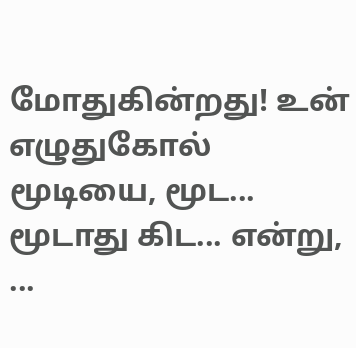மோதுகின்றது! உன் எழுதுகோல் மூடியை, மூட... மூடாது கிட... என்று, ...